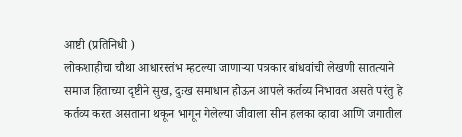आष्टी (प्रतिनिधी )
लोकशाहीचा चौथा आधारस्तंभ म्हटल्या जाणाऱ्या पत्रकार बांधवांची लेखणी सातत्याने समाज हिताच्या दृष्टीने सुख, दुःख समाधान होऊन आपले कर्तव्य निभावत असते परंतु हे कर्तव्य करत असताना थकून भागून गेलेल्या जीवाला सीन हलका व्हावा आणि जगातील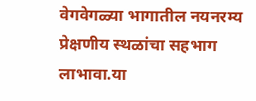वेगवेगळ्या भागातील नयनरम्य प्रेक्षणीय स्थळांचा सहभाग लाभावा.या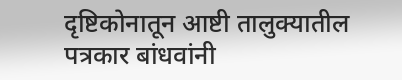दृष्टिकोनातून आष्टी तालुक्यातील पत्रकार बांधवांनी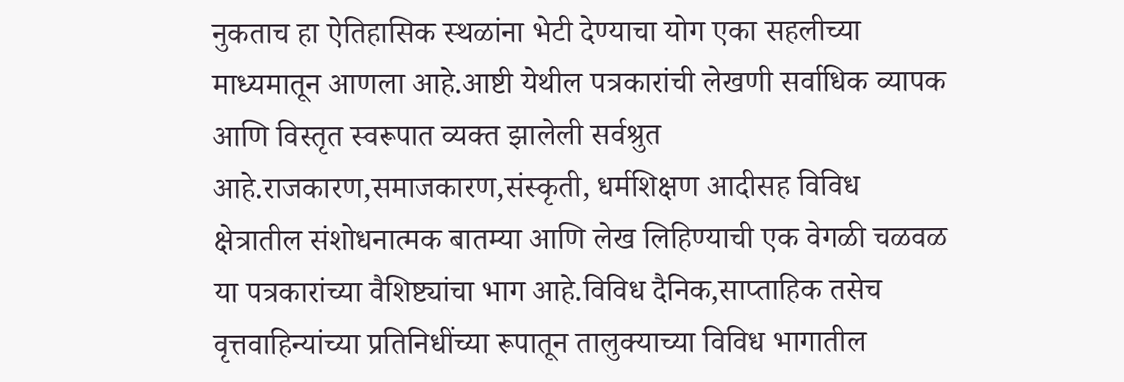नुकताच हा ऐतिहासिक स्थळांना भेटी देण्याचा योग एका सहलीच्या माध्यमातून आणला आहे.आष्टी येथील पत्रकारांची लेखणी सर्वाधिक व्यापक आणि विस्तृत स्वरूपात व्यक्त झालेली सर्वश्रुत आहे.राजकारण,समाजकारण,संस्कृती, धर्मशिक्षण आदीसह विविध क्षेत्रातील संशोधनात्मक बातम्या आणि लेख लिहिण्याची एक वेगळी चळवळ या पत्रकारांच्या वैशिष्ट्यांचा भाग आहे.विविध दैनिक,साप्ताहिक तसेच वृत्तवाहिन्यांच्या प्रतिनिधींच्या रूपातून तालुक्याच्या विविध भागातील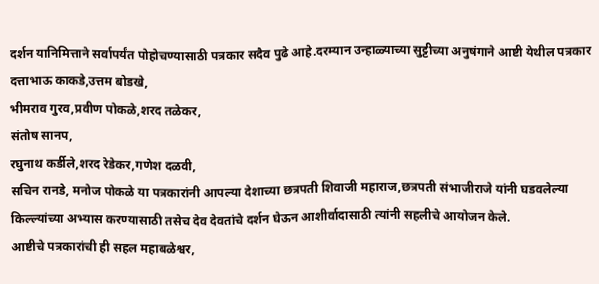दर्शन यानिमित्ताने सर्वापर्यंत पोहोचण्यासाठी पत्रकार सदैव पुढे आहे.दरम्यान उन्हाळ्याच्या सुट्टीच्या अनुषंगाने आष्टी येथील पत्रकार दत्ताभाऊ काकडे,उत्तम बोडखे,
भीमराव गुरव,प्रवीण पोकळे,शरद तळेकर,
संतोष सानप,
रघुनाथ कर्डीले,शरद रेडेकर,गणेश दळवी,
सचिन रानडे, मनोज पोकळे या पत्रकारांनी आपल्या देशाच्या छत्रपती शिवाजी महाराज,छत्रपती संभाजीराजे यांनी घडवलेल्या किल्ल्यांच्या अभ्यास करण्यासाठी तसेच देव देवतांचे दर्शन घेऊन आशीर्वादासाठी त्यांनी सहलीचे आयोजन केले.
आष्टीचे पत्रकारांची ही सहल महाबळेश्वर,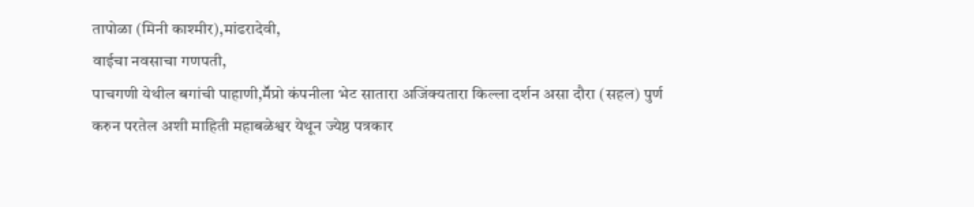तापोळा (मिनी काश्मीर),मांढरादेवी,
वाईचा नवसाचा गणपती,
पाचगणी येथील बगांची पाहाणी,मॕप्रो कंपनीला भेट सातारा अजिंक्यतारा किल्ला दर्शन असा दौरा (सहल) पुर्ण करुन परतेल अशी माहिती महाबळेश्वर येथून ज्येष्ठ पत्रकार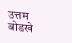उत्तम बोडखे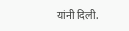यांनी दिली.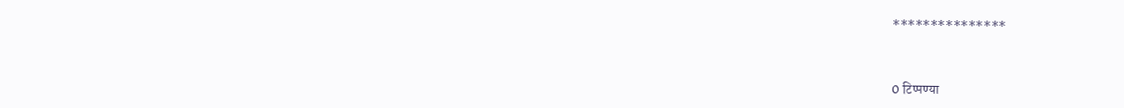***************


0 टिप्पण्या